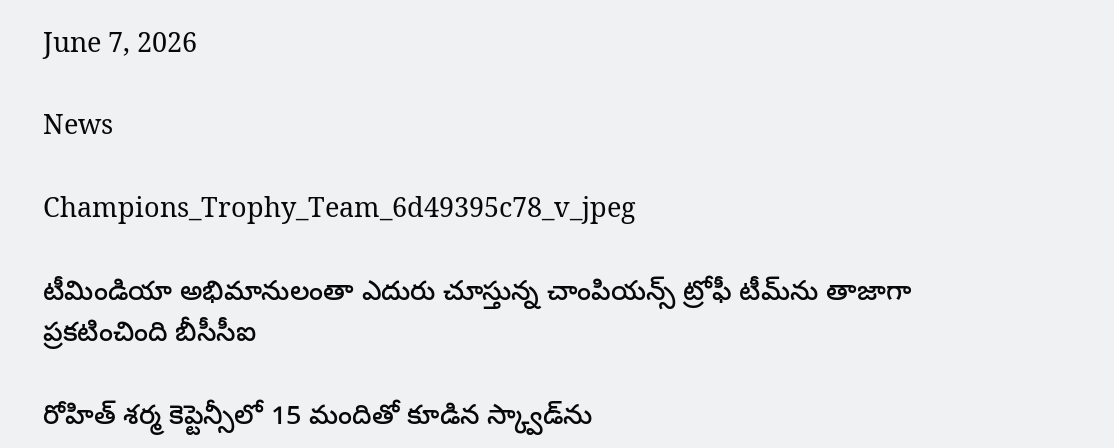June 7, 2026

News

Champions_Trophy_Team_6d49395c78_v_jpeg

టీమిండియా అభిమానులంతా ఎదురు చూస్తున్న చాంపియన్స్ ట్రోఫీ టీమ్‌ను తాజాగా ప్రకటించింది బీసీసీఐ

రోహిత్ శర్మ కెప్టెన్సీలో 15 మందితో కూడిన స్క్వాడ్‌ను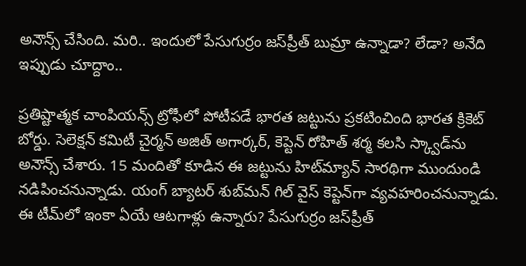అనౌన్స్ చేసింది. మరి.. ఇందులో పేసుగుర్రం జస్‌ప్రీత్ బుమ్రా ఉన్నాడా? లేడా? అనేది ఇప్పుడు చూద్దాం..

ప్రతిష్టాత్మక చాంపియన్స్ ట్రోఫీలో పోటీపడే భారత జట్టును ప్రకటించింది భారత క్రికెట్ బోర్డు. సెలెక్షన్ కమిటీ చైర్మన్ అజిత్ అగార్కర్, కెప్టెన్ రోహిత్ శర్మ కలసి స్క్వాడ్‌ను అనౌన్స్ చేశారు. 15 మందితో కూడిన ఈ జట్టును హిట్‌మ్యాన్‌ సారథిగా ముందుండి నడిపించనున్నాడు. యంగ్ బ్యాటర్ శుబ్‌మన్ గిల్ వైస్ కెప్టెన్‌గా వ్యవహరించనున్నాడు. ఈ టీమ్‌లో ఇంకా ఏయే ఆటగాళ్లు ఉన్నారు? పేసుగుర్రం జస్‌ప్రీత్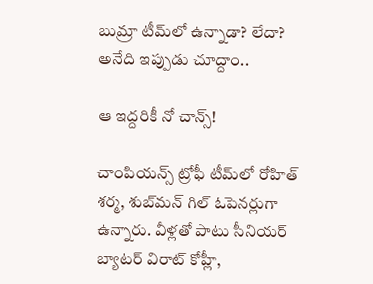బుమ్రా టీమ్‌లో ఉన్నాడా? లేదా? అనేది ఇప్పుడు చూద్దాం..

ఆ ఇద్దరికీ నో చాన్స్!

చాంపియన్స్ ట్రోఫీ టీమ్‌లో రోహిత్ శర్మ, శుబ్‌మన్ గిల్ ఓపెనర్లుగా ఉన్నారు. వీళ్లతో పాటు సీనియర్ బ్యాటర్ విరాట్ కోహ్లీ,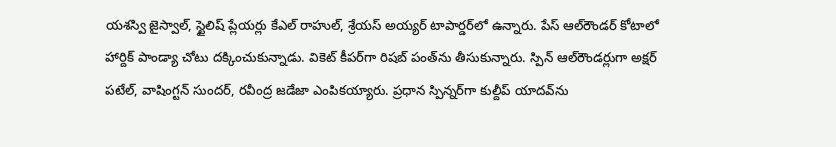యశస్వి జైస్వాల్, స్టైలిష్ ప్లేయర్లు కేఎల్ రాహుల్, శ్రేయస్ అయ్యర్ టాపార్డర్‌లో ఉన్నారు. పేస్ ఆల్‌రౌండర్ కోటాలో హార్దిక్ పాండ్యా చోటు దక్కించుకున్నాడు. వికెట్ కీపర్‌గా రిషబ్ పంత్‌ను తీసుకున్నారు. స్పిన్ ఆల్‌రౌండర్లుగా అక్షర్ పటేల్, వాషింగ్టన్ సుందర్, రవీంద్ర జడేజా ఎంపికయ్యారు. ప్రధాన స్పిన్నర్‌గా కుల్దీప్ యాదవ్‌ను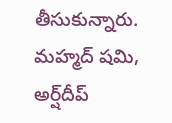తీసుకున్నారు. మహ్మద్ షమి, అర్ష్‌దీప్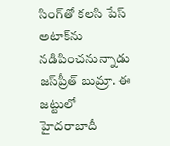సింగ్‌తో కలసి పేస్ అటాక్‌ను నడిపించనున్నాడు జస్‌ప్రీత్ బుమ్రా. ఈ జట్టులో హైదరాబాదీ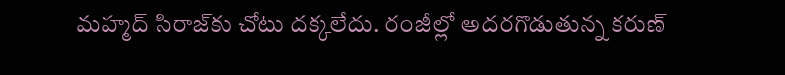మహ్మద్ సిరాజ్‌కు చోటు దక్కలేదు. రంజీల్లో అదరగొడుతున్న కరుణ్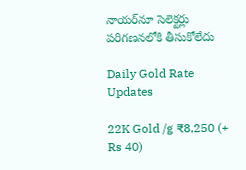నాయర్‌నూ సెలెక్టర్లు పరిగణనలోకి తీసుకోలేదు

Daily Gold Rate Updates

22K Gold /g ₹8,250 (+ Rs 40)